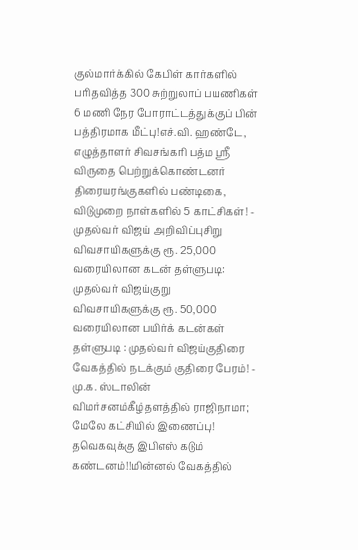குல்மார்க்கில் கேபிள் கார்களில் பரிதவித்த 300 சுற்றுலாப் பயணிகள் 6 மணி நேர போராட்டத்துக்குப் பின் பத்திரமாக மீட்பு!எச்.வி. ஹண்டே, எழுத்தாளர் சிவசங்கரி பத்ம ஸ்ரீ விருதை பெற்றுக்கொண்டனர் திரையரங்குகளில் பண்டிகை, விடுமுறை நாள்களில் 5 காட்சிகள்! - முதல்வர் விஜய் அறிவிப்புசிறு விவசாயிகளுக்கு ரூ. 25,000 வரையிலான கடன் தள்ளுபடி: முதல்வர் விஜய்குறு விவசாயிகளுக்கு ரூ. 50,000 வரையிலான பயிர்க் கடன்கள் தள்ளுபடி : முதல்வர் விஜய்குதிரை வேகத்தில் நடக்கும் குதிரை பேரம்! - மு.க. ஸ்டாலின் விமர்சனம்கீழ்தளத்தில் ராஜிநாமா; மேலே கட்சியில் இணைப்பு! தவெகவுக்கு இபிஎஸ் கடும் கண்டனம்!!மின்னல் வேகத்தில்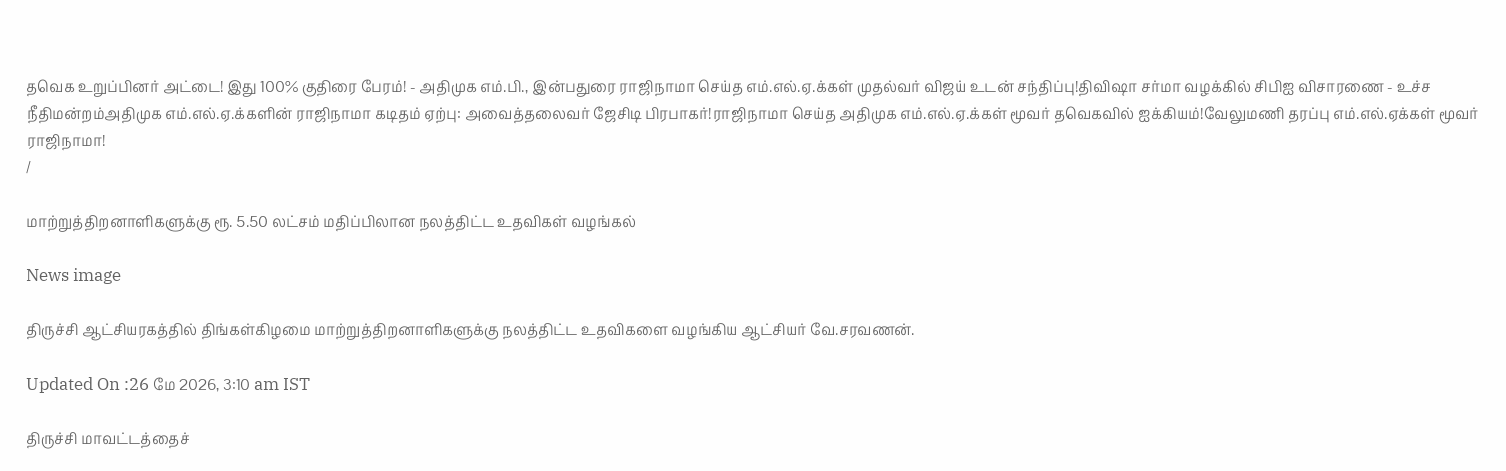தவெக உறுப்பினர் அட்டை! இது 100% குதிரை பேரம்! - அதிமுக எம்.பி., இன்பதுரை ராஜிநாமா செய்த எம்.எல்.ஏ.க்கள் முதல்வர் விஜய் உடன் சந்திப்பு!திவிஷா சர்மா வழக்கில் சிபிஐ விசாரணை - உச்ச நீதிமன்றம்அதிமுக எம்.எல்.ஏ.க்களின் ராஜிநாமா கடிதம் ஏற்பு: அவைத்தலைவர் ஜேசிடி பிரபாகர்!ராஜிநாமா செய்த அதிமுக எம்.எல்.ஏ.க்கள் மூவர் தவெகவில் ஐக்கியம்!வேலுமணி தரப்பு எம்.எல்.ஏக்கள் மூவர் ராஜிநாமா!
/

மாற்றுத்திறனாளிகளுக்கு ரூ. 5.50 லட்சம் மதிப்பிலான நலத்திட்ட உதவிகள் வழங்கல்

News image

திருச்சி ஆட்சியரகத்தில் திங்கள்கிழமை மாற்றுத்திறனாளிகளுக்கு நலத்திட்ட உதவிகளை வழங்கிய ஆட்சியர் வே.சரவணன்.

Updated On :26 மே 2026, 3:10 am IST

திருச்சி மாவட்டத்தைச்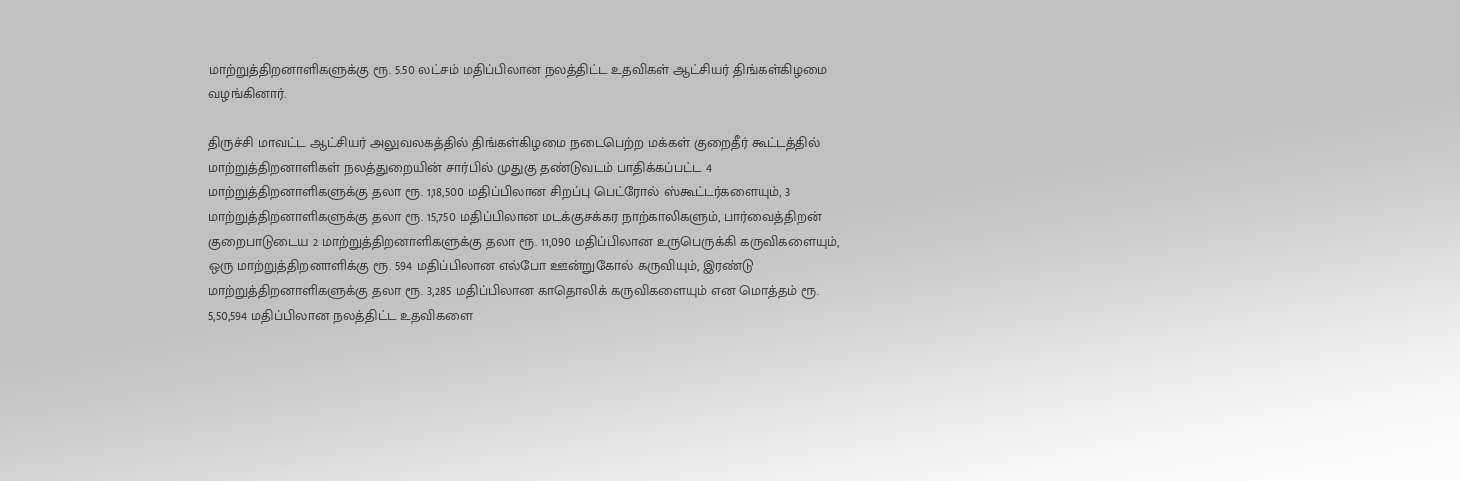மாற்றுத்திறனாளிகளுக்கு ரூ. 5.50 லட்சம் மதிப்பிலான நலத்திட்ட உதவிகள் ஆட்சியர் திங்கள்கிழமை வழங்கினார்.

திருச்சி மாவட்ட ஆட்சியர் அலுவலகத்தில் திங்கள்கிழமை நடைபெற்ற மக்கள் குறைதீர் கூட்டத்தில் மாற்றுத்திறனாளிகள் நலத்துறையின் சார்பில் முதுகு தண்டுவடம் பாதிக்கப்பட்ட 4 மாற்றுத்திறனாளிகளுக்கு தலா ரூ. 1,18,500 மதிப்பிலான சிறப்பு பெட்ரோல் ஸ்கூட்டர்களையும், 3 மாற்றுத்திறனாளிகளுக்கு தலா ரூ. 15,750 மதிப்பிலான மடக்குசக்கர நாற்காலிகளும், பார்வைத்திறன் குறைபாடுடைய 2 மாற்றுத்திறனாளிகளுக்கு தலா ரூ. 11,090 மதிப்பிலான உருபெருக்கி கருவிகளையும், ஒரு மாற்றுத்திறனாளிக்கு ரூ. 594 மதிப்பிலான எல்போ ஊன்றுகோல் கருவியும், இரண்டு மாற்றுத்திறனாளிகளுக்கு தலா ரூ. 3,285 மதிப்பிலான காதொலிக் கருவிகளையும் என மொத்தம் ரூ. 5,50,594 மதிப்பிலான நலத்திட்ட உதவிகளை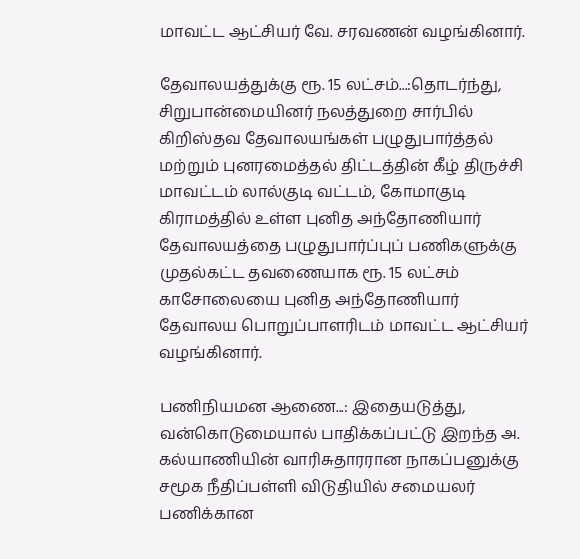மாவட்ட ஆட்சியர் வே. சரவணன் வழங்கினார்.

தேவாலயத்துக்கு ரூ. 15 லட்சம்...:தொடர்ந்து, சிறுபான்மையினர் நலத்துறை சார்பில் கிறிஸ்தவ தேவாலயங்கள் பழுதுபார்த்தல் மற்றும் புனரமைத்தல் திட்டத்தின் கீழ் திருச்சி மாவட்டம் லால்குடி வட்டம், கோமாகுடி கிராமத்தில் உள்ள புனித அந்தோணியார் தேவாலயத்தை பழுதுபார்ப்புப் பணிகளுக்கு முதல்கட்ட தவணையாக ரூ. 15 லட்சம் காசோலையை புனித அந்தோணியார் தேவாலய பொறுப்பாளரிடம் மாவட்ட ஆட்சியர் வழங்கினார்.

பணிநியமன ஆணை...: இதையடுத்து, வன்கொடுமையால் பாதிக்கப்பட்டு இறந்த அ. கல்யாணியின் வாரிசுதாரரான நாகப்பனுக்கு சமூக நீதிப்பள்ளி விடுதியில் சமையலர் பணிக்கான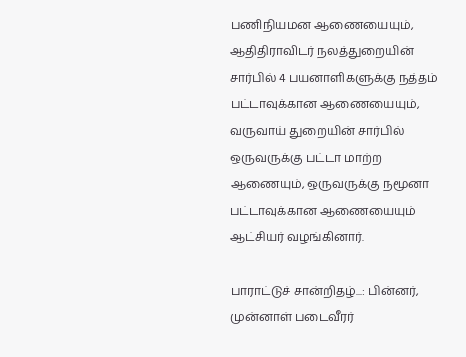பணிநியமன ஆணையையும், ஆதிதிராவிடர் நலத்துறையின் சார்பில் 4 பயனாளிகளுக்கு நத்தம் பட்டாவுக்கான ஆணையையும், வருவாய் துறையின் சார்பில் ஒருவருக்கு பட்டா மாற்ற ஆணையும், ஒருவருக்கு நமூனா பட்டாவுக்கான ஆணையையும் ஆட்சியர் வழங்கினார்.

பாராட்டுச் சான்றிதழ்...: பின்னர், முன்னாள் படைவீரர்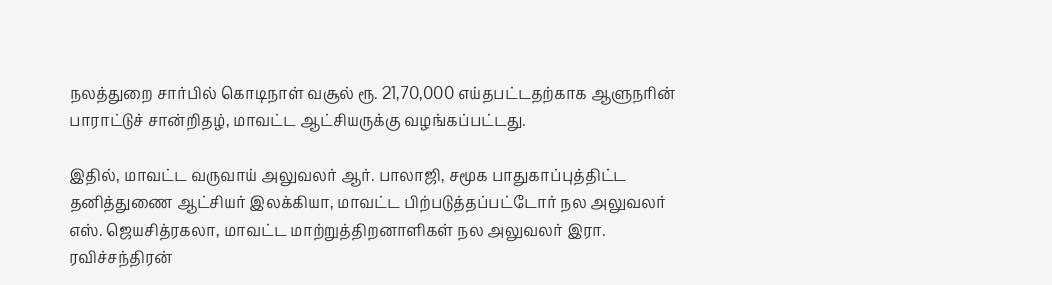நலத்துறை சார்பில் கொடிநாள் வசூல் ரூ. 21,70,000 எய்தபட்டதற்காக ஆளுநரின் பாராட்டுச் சான்றிதழ், மாவட்ட ஆட்சியருக்கு வழங்கப்பட்டது.

இதில், மாவட்ட வருவாய் அலுவலர் ஆர். பாலாஜி, சமூக பாதுகாப்புத்திட்ட தனித்துணை ஆட்சியர் இலக்கியா, மாவட்ட பிற்படுத்தப்பட்டோர் நல அலுவலர் எஸ். ஜெயசித்ரகலா, மாவட்ட மாற்றுத்திறனாளிகள் நல அலுவலர் இரா. ரவிச்சந்திரன்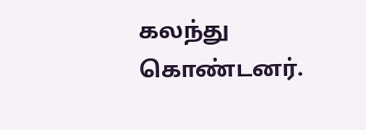கலந்து கொண்டனர்.